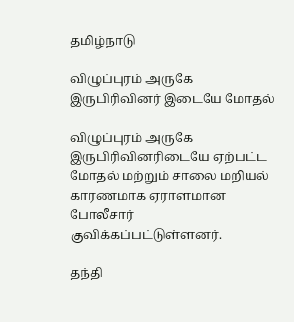தமிழ்நாடு

விழுப்புரம் அருகே இருபிரிவினர் இடையே மோதல்

விழுப்புரம் அருகே இருபிரிவினரிடையே ஏற்பட்ட மோதல் மற்றும் சாலை மறியல் காரணமாக ஏராளமான போலீசார் குவிக்கப்பட்டுள்ளனர்.

தந்தி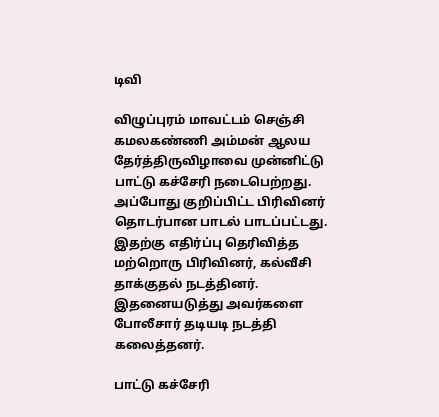டிவி

விழுப்புரம் மாவட்டம் செஞ்சி கமலகண்ணி அம்மன் ஆலய தேர்த்திருவிழாவை முன்னிட்டு பாட்டு கச்சேரி நடைபெற்றது. அப்போது குறிப்பிட்ட பிரிவினர் தொடர்பான பாடல் பாடப்பட்டது. இதற்கு எதிர்ப்பு தெரிவித்த மற்றொரு பிரிவினர், கல்வீசி தாக்குதல் நடத்தினர். இதனையடுத்து அவர்களை போலீசார் தடியடி நடத்தி கலைத்தனர்.

பாட்டு கச்சேரி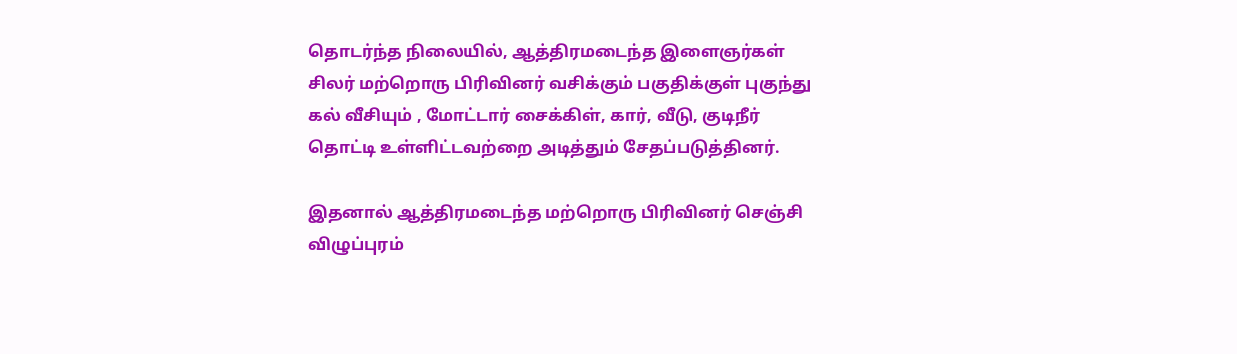தொடர்ந்த நிலையில், ஆத்திரமடைந்த இளைஞர்கள் சிலர் மற்றொரு பிரிவினர் வசிக்கும் பகுதிக்குள் புகுந்து கல் வீசியும் , மோட்டார் சைக்கிள், கார், வீடு, குடிநீர் தொட்டி உள்ளிட்டவற்றை அடித்தும் சேதப்படுத்தினர்.

இதனால் ஆத்திரமடைந்த மற்றொரு பிரிவினர் செஞ்சி விழுப்புரம்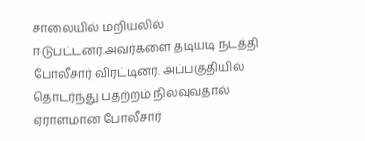சாலையில் மறியலில் ஈடுபட்டனர்.அவர்களை தடியடி நடத்தி போலீசார் விரட்டினர். அப்பகுதியில் தொடர்ந்து பதற்றம் நிலவுவதால் ஏராளமான போலீசார்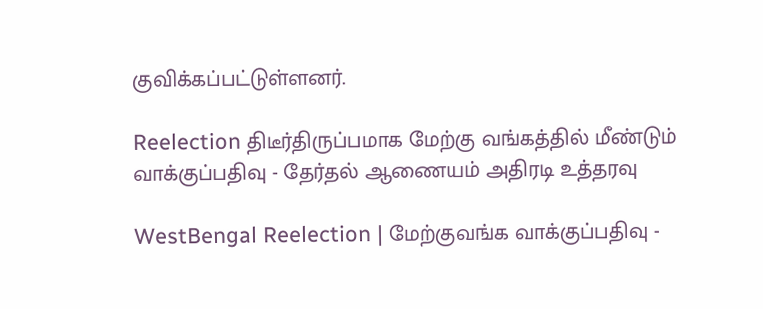குவிக்கப்பட்டுள்ளனர்.

Reelection திடீர்திருப்பமாக மேற்கு வங்கத்தில் மீண்டும் வாக்குப்பதிவு - தேர்தல் ஆணையம் அதிரடி உத்தரவு

WestBengal Reelection | மேற்குவங்க வாக்குப்பதிவு -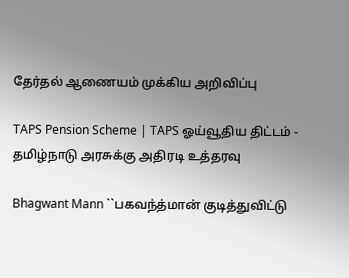தேர்தல் ஆணையம் முக்கிய அறிவிப்பு

TAPS Pension Scheme | TAPS ஓய்வூதிய திட்டம் - தமிழ்நாடு அரசுக்கு அதிரடி உத்தரவு

Bhagwant Mann ``பகவந்த்மான் குடித்துவிட்டு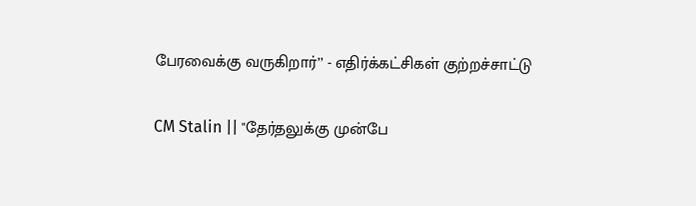பேரவைக்கு வருகிறார்’’ - எதிர்க்கட்சிகள் குற்றச்சாட்டு

CM Stalin || "தேர்தலுக்கு முன்பே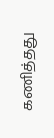கணித்தது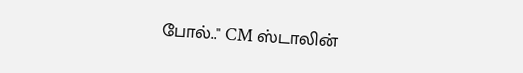போல்.." CM ஸ்டாலின்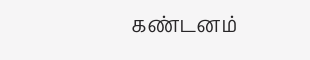கண்டனம்